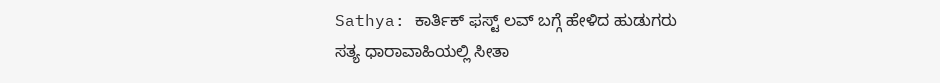Sathya: ಕಾರ್ತಿಕ್ ಫಸ್ಟ್ ಲವ್ ಬಗ್ಗೆ ಹೇಳಿದ ಹುಡುಗರು
ಸತ್ಯ ಧಾರಾವಾಹಿಯಲ್ಲಿ ಸೀತಾ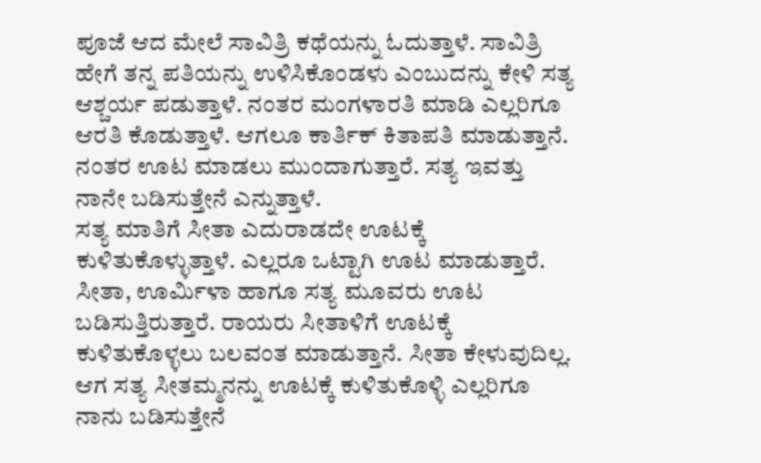ಪೂಜೆ ಆದ ಮೇಲೆ ಸಾವಿತ್ರಿ ಕಥೆಯನ್ನು ಓದುತ್ತಾಳೆ. ಸಾವಿತ್ರಿ ಹೇಗೆ ತನ್ನ ಪತಿಯನ್ನು ಉಳಿಸಿಕೊಂಡಳು ಎಂಬುದನ್ನು ಕೇಳಿ ಸತ್ಯ ಆಶ್ಚರ್ಯ ಪಡುತ್ತಾಳೆ. ನಂತರ ಮಂಗಳಾರತಿ ಮಾಡಿ ಎಲ್ಲರಿಗೂ ಆರತಿ ಕೊಡುತ್ತಾಳೆ. ಆಗಲೂ ಕಾರ್ತಿಕ್ ಕಿತಾಪತಿ ಮಾಡುತ್ತಾನೆ. ನಂತರ ಊಟ ಮಾಡಲು ಮುಂದಾಗುತ್ತಾರೆ. ಸತ್ಯ ಇವತ್ತು ನಾನೇ ಬಡಿಸುತ್ತೇನೆ ಎನ್ನುತ್ತಾಳೆ.
ಸತ್ಯ ಮಾತಿಗೆ ಸೀತಾ ಎದುರಾಡದೇ ಊಟಕ್ಕೆ ಕುಳಿತುಕೊಳ್ಳುತ್ತಾಳೆ. ಎಲ್ಲರೂ ಒಟ್ಟಾಗಿ ಊಟ ಮಾಡುತ್ತಾರೆ. ಸೀತಾ, ಊರ್ಮಿಳಾ ಹಾಗೂ ಸತ್ಯ ಮೂವರು ಊಟ ಬಡಿಸುತ್ತಿರುತ್ತಾರೆ. ರಾಯರು ಸೀತಾಳಿಗೆ ಊಟಕ್ಕೆ ಕುಳಿತುಕೊಳ್ಳಲು ಬಲವಂತ ಮಾಡುತ್ತಾನೆ. ಸೀತಾ ಕೇಳುವುದಿಲ್ಲ. ಆಗ ಸತ್ಯ ಸೀತಮ್ಮನನ್ನು ಊಟಕ್ಕೆ ಕುಳಿತುಕೊಳ್ಳಿ ಎಲ್ಲರಿಗೂ ನಾನು ಬಡಿಸುತ್ತೇನೆ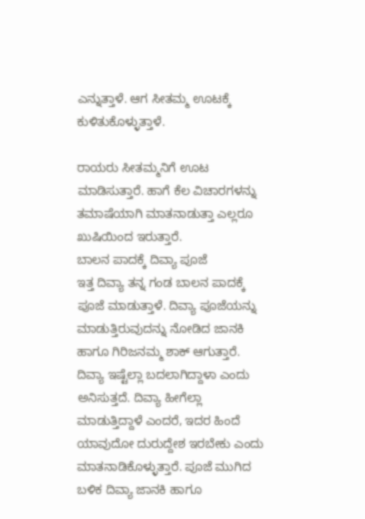ಎನ್ನುತ್ತಾಳೆ. ಆಗ ಸೀತಮ್ಮ ಊಟಕ್ಕೆ ಕುಳಿತುಕೊಳ್ಳುತ್ತಾಳೆ.

ರಾಯರು ಸೀತಮ್ಮನಿಗೆ ಊಟ ಮಾಡಿಸುತ್ತಾರೆ. ಹಾಗೆ ಕೆಲ ವಿಚಾರಗಳನ್ನು ತಮಾಷೆಯಾಗಿ ಮಾತನಾಡುತ್ತಾ ಎಲ್ಲರೂ ಖುಷಿಯಿಂದ ಇರುತ್ತಾರೆ.
ಬಾಲನ ಪಾದಕ್ಕೆ ದಿವ್ಯಾ ಪೂಜೆ
ಇತ್ತ ದಿವ್ಯಾ ತನ್ನ ಗಂಡ ಬಾಲನ ಪಾದಕ್ಕೆ ಪೂಜೆ ಮಾಡುತ್ತಾಳೆ. ದಿವ್ಯಾ ಪೂಜೆಯನ್ನು ಮಾಡುತ್ತಿರುವುದನ್ನು ನೋಡಿದ ಜಾನಕಿ ಹಾಗೂ ಗಿರಿಜನಮ್ಮ ಶಾಕ್ ಆಗುತ್ತಾರೆ. ದಿವ್ಯಾ ಇಷ್ಟೆಲ್ಲಾ ಬದಲಾಗಿದ್ದಾಳಾ ಎಂದು ಅನಿಸುತ್ತದೆ. ದಿವ್ಯಾ ಹೀಗೆಲ್ಲಾ ಮಾಡುತ್ತಿದ್ದಾಳೆ ಎಂದರೆ, ಇದರ ಹಿಂದೆ ಯಾವುದೋ ದುರುದ್ದೇಶ ಇರಬೇಕು ಎಂದು ಮಾತನಾಡಿಕೊಳ್ಳುತ್ತಾರೆ. ಪೂಜೆ ಮುಗಿದ ಬಳಿಕ ದಿವ್ಯಾ ಜಾನಕಿ ಹಾಗೂ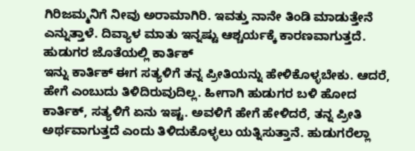ಗಿರಿಜಮ್ಮನಿಗೆ ನೀವು ಅರಾಮಾಗಿರಿ. ಇವತ್ತು ನಾನೇ ತಿಂಡಿ ಮಾಡುತ್ತೇನೆ ಎನ್ನುತ್ತಾಳೆ. ದಿವ್ಯಾಳ ಮಾತು ಇನ್ನಷ್ಟು ಆಶ್ಚರ್ಯಕ್ಕೆ ಕಾರಣವಾಗುತ್ತದೆ.
ಹುಡುಗರ ಜೊತೆಯಲ್ಲಿ ಕಾರ್ತಿಕ್
ಇನ್ನು ಕಾರ್ತಿಕ್ ಈಗ ಸತ್ಯಳಿಗೆ ತನ್ನ ಪ್ರೀತಿಯನ್ನು ಹೇಳಿಕೊಳ್ಳಬೇಕು. ಆದರೆ, ಹೇಗೆ ಎಂಬುದು ತಿಳಿದಿರುವುದಿಲ್ಲ. ಹೀಗಾಗಿ ಹುಡುಗರ ಬಳಿ ಹೋದ ಕಾರ್ತಿಕ್, ಸತ್ಯಳಿಗೆ ಏನು ಇಷ್ಟ. ಅವಳಿಗೆ ಹೇಗೆ ಹೇಳಿದರೆ, ತನ್ನ ಪ್ರೀತಿ ಅರ್ಥವಾಗುತ್ತದೆ ಎಂದು ತಿಳಿದುಕೊಳ್ಳಲು ಯತ್ನಿಸುತ್ತಾನೆ. ಹುಡುಗರೆಲ್ಲಾ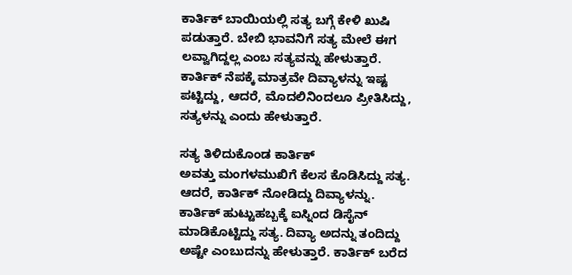ಕಾರ್ತಿಕ್ ಬಾಯಿಯಲ್ಲಿ ಸತ್ಯ ಬಗ್ಗೆ ಕೇಳಿ ಖುಷಿ ಪಡುತ್ತಾರೆ. ಬೇಬಿ ಭಾವನಿಗೆ ಸತ್ಯ ಮೇಲೆ ಈಗ ಲವ್ವಾಗಿದ್ದಲ್ಲ ಎಂಬ ಸತ್ಯವನ್ನು ಹೇಳುತ್ತಾರೆ. ಕಾರ್ತಿಕ್ ನೆಪಕ್ಕೆ ಮಾತ್ರವೇ ದಿವ್ಯಾಳನ್ನು ಇಷ್ಟ ಪಟ್ಟಿದ್ದು, ಆದರೆ, ಮೊದಲಿನಿಂದಲೂ ಪ್ರೀತಿಸಿದ್ದು, ಸತ್ಯಳನ್ನು ಎಂದು ಹೇಳುತ್ತಾರೆ.

ಸತ್ಯ ತಿಳಿದುಕೊಂಡ ಕಾರ್ತಿಕ್
ಅವತ್ತು ಮಂಗಳಮುಖಿಗೆ ಕೆಲಸ ಕೊಡಿಸಿದ್ದು ಸತ್ಯ. ಆದರೆ, ಕಾರ್ತಿಕ್ ನೋಡಿದ್ದು ದಿವ್ಯಾಳನ್ನು. ಕಾರ್ತಿಕ್ ಹುಟ್ಟುಹಬ್ಬಕ್ಕೆ ಐಸ್ನಿಂದ ಡಿಸೈನ್ ಮಾಡಿಕೊಟ್ಟಿದ್ದು ಸತ್ಯ. ದಿವ್ಯಾ ಅದನ್ನು ತಂದಿದ್ದು ಅಷ್ಟೇ ಎಂಬುದನ್ನು ಹೇಳುತ್ತಾರೆ. ಕಾರ್ತಿಕ್ ಬರೆದ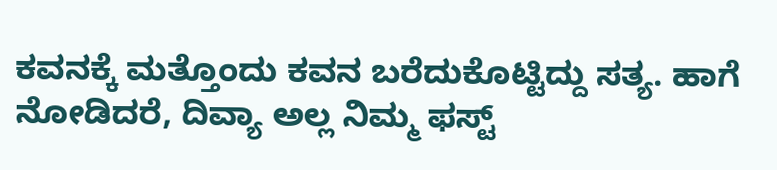ಕವನಕ್ಕೆ ಮತ್ತೊಂದು ಕವನ ಬರೆದುಕೊಟ್ಟಿದ್ದು ಸತ್ಯ. ಹಾಗೆ ನೋಡಿದರೆ, ದಿವ್ಯಾ ಅಲ್ಲ ನಿಮ್ಮ ಫಸ್ಟ್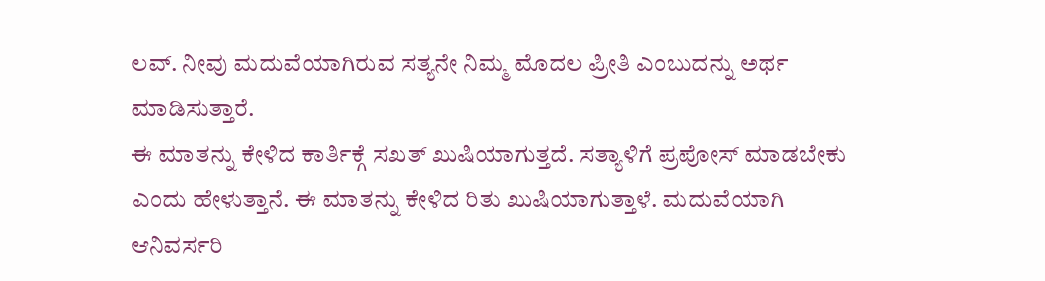ಲವ್. ನೀವು ಮದುವೆಯಾಗಿರುವ ಸತ್ಯನೇ ನಿಮ್ಮ ಮೊದಲ ಪ್ರೀತಿ ಎಂಬುದನ್ನು ಅರ್ಥ ಮಾಡಿಸುತ್ತಾರೆ.
ಈ ಮಾತನ್ನು ಕೇಳಿದ ಕಾರ್ತಿಕ್ಗೆ ಸಖತ್ ಖುಷಿಯಾಗುತ್ತದೆ. ಸತ್ಯಾಳಿಗೆ ಪ್ರಪೋಸ್ ಮಾಡಬೇಕು ಎಂದು ಹೇಳುತ್ತಾನೆ. ಈ ಮಾತನ್ನು ಕೇಳಿದ ರಿತು ಖುಷಿಯಾಗುತ್ತಾಳೆ. ಮದುವೆಯಾಗಿ ಆನಿವರ್ಸರಿ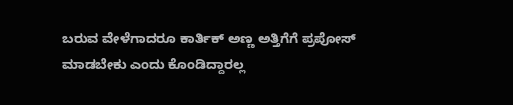ಬರುವ ವೇಳೆಗಾದರೂ ಕಾರ್ತಿಕ್ ಅಣ್ಣ ಅತ್ತಿಗೆಗೆ ಪ್ರಪೋಸ್ ಮಾಡಬೇಕು ಎಂದು ಕೊಂಡಿದ್ದಾರಲ್ಲ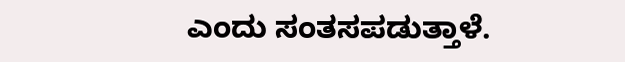ಎಂದು ಸಂತಸಪಡುತ್ತಾಳೆ.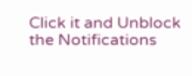Click it and Unblock the Notifications